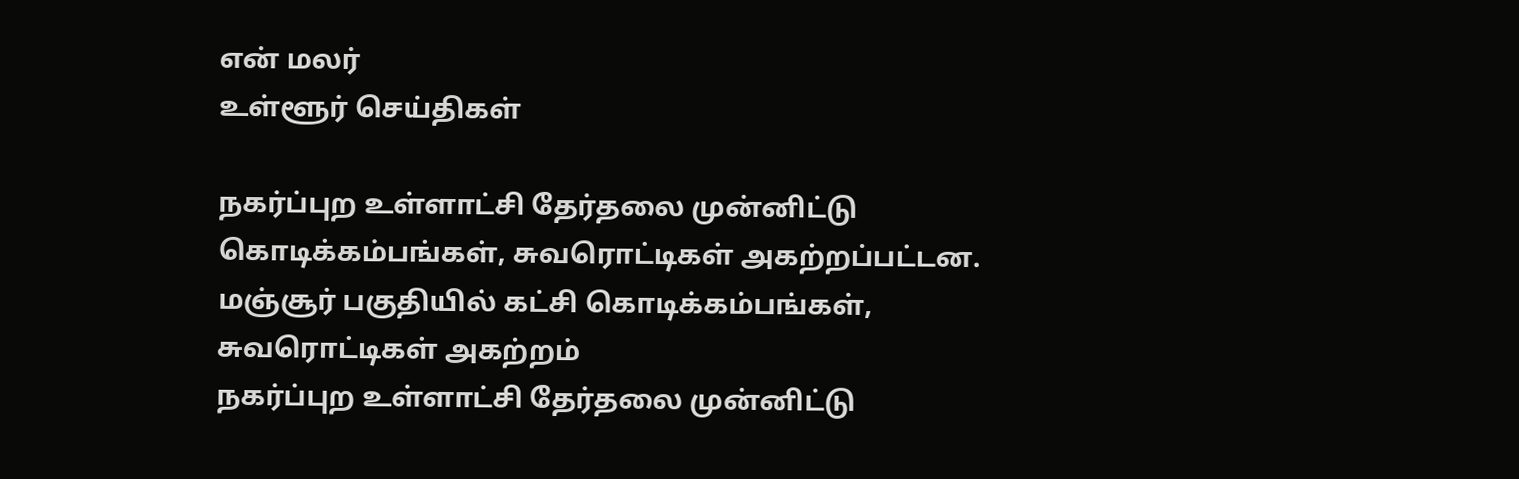என் மலர்
உள்ளூர் செய்திகள்

நகர்ப்புற உள்ளாட்சி தேர்தலை முன்னிட்டு கொடிக்கம்பங்கள், சுவரொட்டிகள் அகற்றப்பட்டன.
மஞ்சூர் பகுதியில் கட்சி கொடிக்கம்பங்கள், சுவரொட்டிகள் அகற்றம்
நகர்ப்புற உள்ளாட்சி தேர்தலை முன்னிட்டு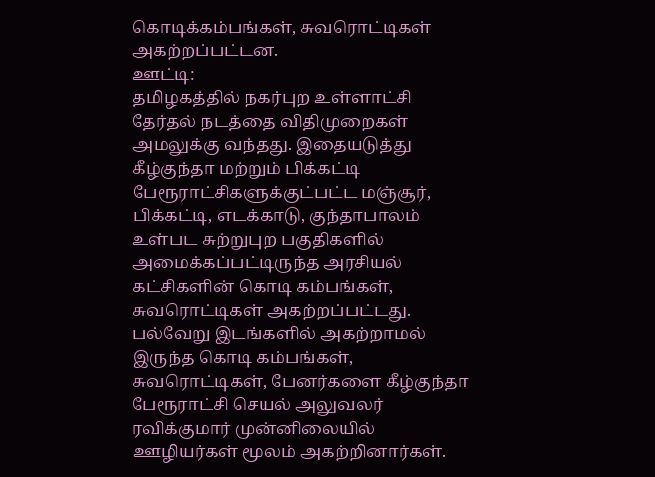கொடிக்கம்பங்கள், சுவரொட்டிகள் அகற்றப்பட்டன.
ஊட்டி:
தமிழகத்தில் நகர்புற உள்ளாட்சி தேர்தல் நடத்தை விதிமுறைகள் அமலுக்கு வந்தது. இதையடுத்து கீழ்குந்தா மற்றும் பிக்கட்டி பேரூராட்சிகளுக்குட்பட்ட மஞ்சூர், பிக்கட்டி, எடக்காடு, குந்தாபாலம் உள்பட சுற்றுபுற பகுதிகளில் அமைக்கப்பட்டிருந்த அரசியல் கட்சிகளின் கொடி கம்பங்கள், சுவரொட்டிகள் அகற்றப்பட்டது.
பல்வேறு இடங்களில் அகற்றாமல் இருந்த கொடி கம்பங்கள், சுவரொட்டிகள், பேனர்களை கீழ்குந்தா பேரூராட்சி செயல் அலுவலர் ரவிக்குமார் முன்னிலையில் ஊழியர்கள் மூலம் அகற்றினார்கள்.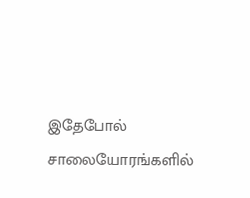இதேபோல் சாலையோரங்களில்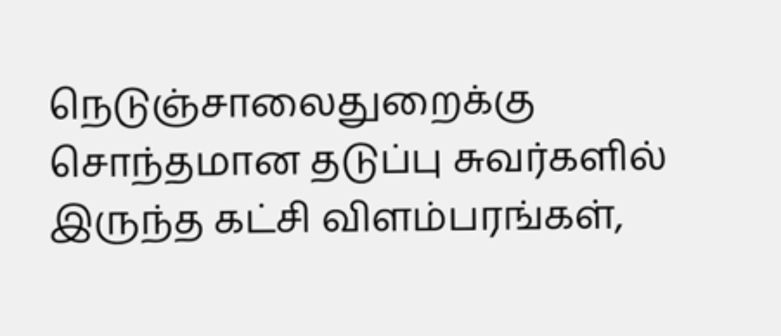நெடுஞ்சாலைதுறைக்கு சொந்தமான தடுப்பு சுவர்களில் இருந்த கட்சி விளம்பரங்கள்,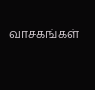வாசகங்கள்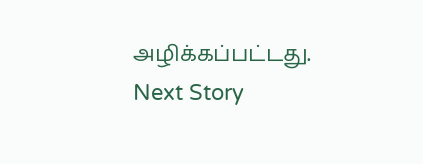அழிக்கப்பட்டது.
Next Story